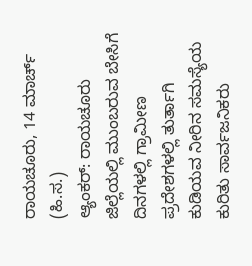ರಾಯಚೂರು, 14 ಮಾರ್ಚ್ (ಹಿ.ಸ.)
ಆ್ಯಂಕರ್: ರಾಯಚೂರು ಜಿಲ್ಲೆಯಲ್ಲಿ ಮುಂಬರುವ ಬೇಸಿಗೆ ದಿನಗಳಲ್ಲಿ ಗ್ರಾಮೀಣ ಪ್ರದೇಶಗಳಲ್ಲಿ ತುರ್ತಾಗಿ ಕುಡಿಯವ ನೀರಿನ ಸಮಸ್ಯೆಯ ಕುರಿತು ಸಾರ್ವಜನಿಕರು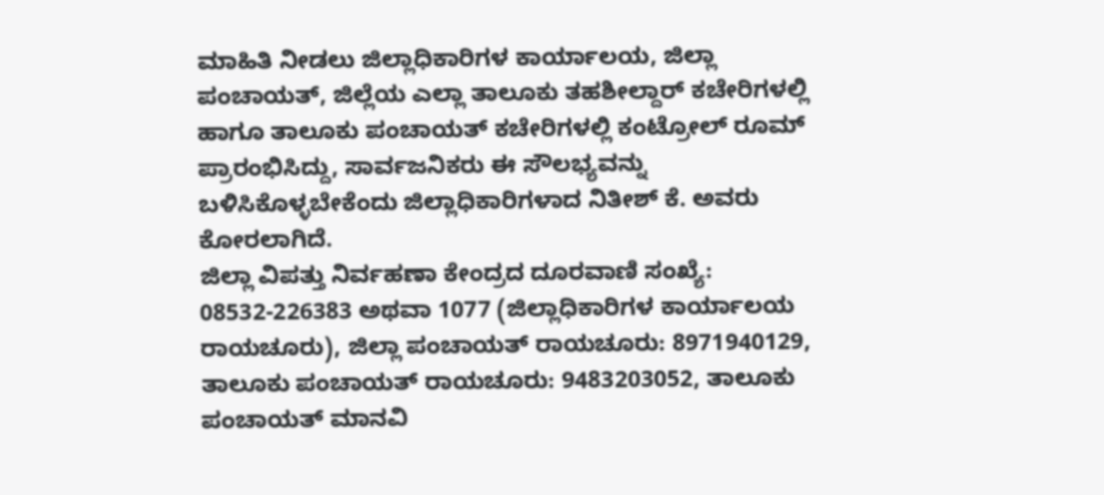ಮಾಹಿತಿ ನೀಡಲು ಜಿಲ್ಲಾಧಿಕಾರಿಗಳ ಕಾರ್ಯಾಲಯ, ಜಿಲ್ಲಾ ಪಂಚಾಯತ್, ಜಿಲ್ಲೆಯ ಎಲ್ಲಾ ತಾಲೂಕು ತಹಶೀಲ್ದಾರ್ ಕಚೇರಿಗಳಲ್ಲಿ ಹಾಗೂ ತಾಲೂಕು ಪಂಚಾಯತ್ ಕಚೇರಿಗಳಲ್ಲಿ ಕಂಟ್ರೋಲ್ ರೂಮ್ ಪ್ರಾರಂಭಿಸಿದ್ದು, ಸಾರ್ವಜನಿಕರು ಈ ಸೌಲಭ್ಯವನ್ನು ಬಳಿಸಿಕೊಳ್ಳಬೇಕೆಂದು ಜಿಲ್ಲಾಧಿಕಾರಿಗಳಾದ ನಿತೀಶ್ ಕೆ. ಅವರು ಕೋರಲಾಗಿದೆ.
ಜಿಲ್ಲಾ ವಿಪತ್ತು ನಿರ್ವಹಣಾ ಕೇಂದ್ರದ ದೂರವಾಣಿ ಸಂಖ್ಯೆ: 08532-226383 ಅಥವಾ 1077 (ಜಿಲ್ಲಾಧಿಕಾರಿಗಳ ಕಾರ್ಯಾಲಯ ರಾಯಚೂರು), ಜಿಲ್ಲಾ ಪಂಚಾಯತ್ ರಾಯಚೂರು: 8971940129,
ತಾಲೂಕು ಪಂಚಾಯತ್ ರಾಯಚೂರು: 9483203052, ತಾಲೂಕು ಪಂಚಾಯತ್ ಮಾನವಿ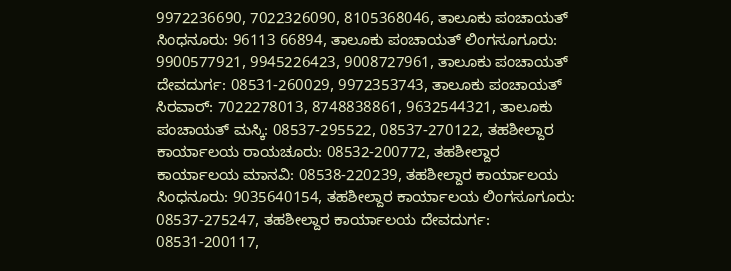9972236690, 7022326090, 8105368046, ತಾಲೂಕು ಪಂಚಾಯತ್ ಸಿಂಧನೂರು: 96113 66894, ತಾಲೂಕು ಪಂಚಾಯತ್ ಲಿಂಗಸೂಗೂರು: 9900577921, 9945226423, 9008727961, ತಾಲೂಕು ಪಂಚಾಯತ್ ದೇವದುರ್ಗ: 08531-260029, 9972353743, ತಾಲೂಕು ಪಂಚಾಯತ್ ಸಿರವಾರ್: 7022278013, 8748838861, 9632544321, ತಾಲೂಕು ಪಂಚಾಯತ್ ಮಸ್ಕಿ: 08537-295522, 08537-270122, ತಹಶೀಲ್ದಾರ ಕಾರ್ಯಾಲಯ ರಾಯಚೂರು: 08532-200772, ತಹಶೀಲ್ದಾರ ಕಾರ್ಯಾಲಯ ಮಾನವಿ: 08538-220239, ತಹಶೀಲ್ದಾರ ಕಾರ್ಯಾಲಯ ಸಿಂಧನೂರು: 9035640154, ತಹಶೀಲ್ದಾರ ಕಾರ್ಯಾಲಯ ಲಿಂಗಸೂಗೂರು: 08537-275247, ತಹಶೀಲ್ದಾರ ಕಾರ್ಯಾಲಯ ದೇವದುರ್ಗ: 08531-200117,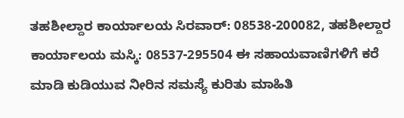ತಹಶೀಲ್ದಾರ ಕಾರ್ಯಾಲಯ ಸಿರವಾರ್: 08538-200082, ತಹಶೀಲ್ದಾರ ಕಾರ್ಯಾಲಯ ಮಸ್ಕಿ: 08537-295504 ಈ ಸಹಾಯವಾಣಿಗಳಿಗೆ ಕರೆ ಮಾಡಿ ಕುಡಿಯುವ ನೀರಿನ ಸಮಸ್ಯೆ ಕುರಿತು ಮಾಹಿತಿ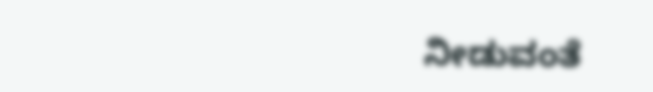ನೀಡುವಂತೆ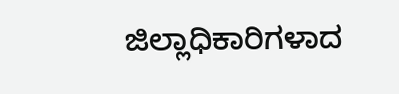ಜಿಲ್ಲಾಧಿಕಾರಿಗಳಾದ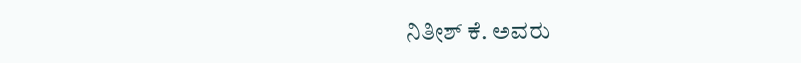ನಿತೀಶ್ ಕೆ. ಅವರು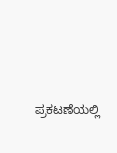ಪ್ರಕಟಣೆಯಲ್ಲಿ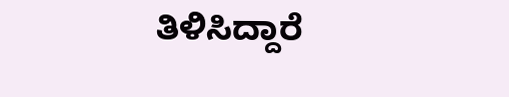ತಿಳಿಸಿದ್ದಾರೆ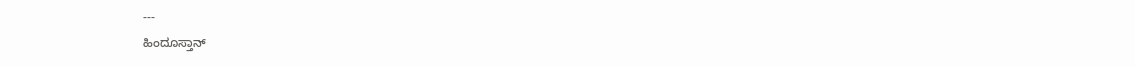---
ಹಿಂದೂಸ್ತಾನ್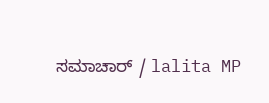ಸಮಾಚಾರ್ / lalita MP